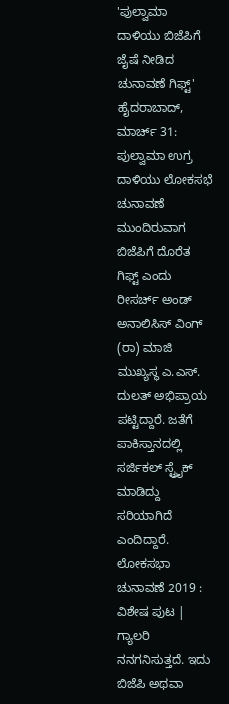'ಪುಲ್ವಾಮಾ ದಾಳಿಯು ಬಿಜೆಪಿಗೆ ಜೈಷೆ ನೀಡಿದ ಚುನಾವಣೆ ಗಿಫ್ಟ್'
ಹೈದರಾಬಾದ್, ಮಾರ್ಚ್ 31: ಪುಲ್ವಾಮಾ ಉಗ್ರ ದಾಳಿಯು ಲೋಕಸಭೆ ಚುನಾವಣೆ ಮುಂದಿರುವಾಗ ಬಿಜೆಪಿಗೆ ದೊರೆತ ಗಿಫ್ಟ್ ಎಂದು ರೀಸರ್ಚ್ ಅಂಡ್ ಅನಾಲಿಸಿಸ್ ವಿಂಗ್ (ರಾ) ಮಾಜಿ ಮುಖ್ಯಸ್ಥ ಎ.ಎಸ್. ದುಲತ್ ಅಭಿಪ್ರಾಯ ಪಟ್ಟಿದ್ದಾರೆ. ಜತೆಗೆ ಪಾಕಿಸ್ತಾನದಲ್ಲಿ ಸರ್ಜಿಕಲ್ ಸ್ಟ್ರೈಕ್ ಮಾಡಿದ್ದು ಸರಿಯಾಗಿದೆ ಎಂದಿದ್ದಾರೆ.
ಲೋಕಸಭಾ ಚುನಾವಣೆ 2019 : ವಿಶೇಷ ಪುಟ | ಗ್ಯಾಲರಿ
ನನಗನಿಸುತ್ತದೆ. ಇದು ಬಿಜೆಪಿ ಅಥವಾ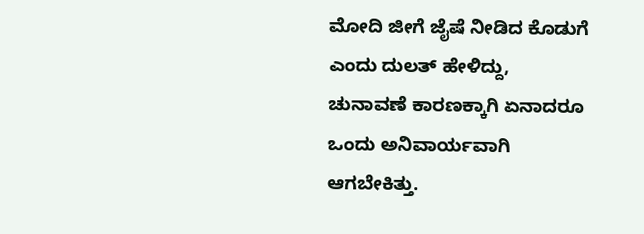ಮೋದಿ ಜೀಗೆ ಜೈಷೆ ನೀಡಿದ ಕೊಡುಗೆ ಎಂದು ದುಲತ್ ಹೇಳಿದ್ದು, ಚುನಾವಣೆ ಕಾರಣಕ್ಕಾಗಿ ಏನಾದರೂ ಒಂದು ಅನಿವಾರ್ಯವಾಗಿ ಆಗಬೇಕಿತ್ತು.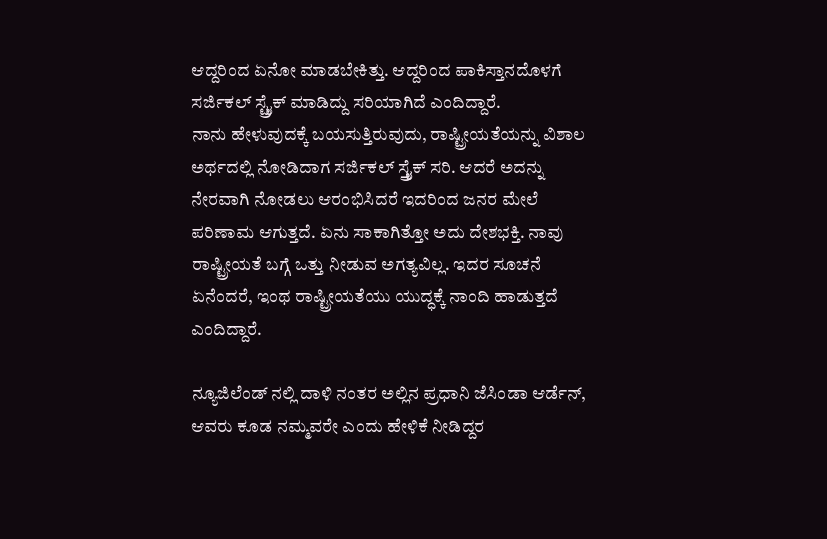ಆದ್ದರಿಂದ ಏನೋ ಮಾಡಬೇಕಿತ್ತು. ಆದ್ದರಿಂದ ಪಾಕಿಸ್ತಾನದೊಳಗೆ ಸರ್ಜಿಕಲ್ ಸ್ಟ್ರೈಕ್ ಮಾಡಿದ್ದು ಸರಿಯಾಗಿದೆ ಎಂದಿದ್ದಾರೆ.
ನಾನು ಹೇಳುವುದಕ್ಕೆ ಬಯಸುತ್ತಿರುವುದು, ರಾಷ್ಟ್ರೀಯತೆಯನ್ನು ವಿಶಾಲ ಅರ್ಥದಲ್ಲಿ ನೋಡಿದಾಗ ಸರ್ಜಿಕಲ್ ಸ್ತ್ರೈಕ್ ಸರಿ. ಆದರೆ ಅದನ್ನು ನೇರವಾಗಿ ನೋಡಲು ಆರಂಭಿಸಿದರೆ ಇದರಿಂದ ಜನರ ಮೇಲೆ ಪರಿಣಾಮ ಆಗುತ್ತದೆ. ಏನು ಸಾಕಾಗಿತ್ತೋ ಅದು ದೇಶಭಕ್ತಿ. ನಾವು ರಾಷ್ಟ್ರೀಯತೆ ಬಗ್ಗೆ ಒತ್ತು ನೀಡುವ ಅಗತ್ಯವಿಲ್ಲ. ಇದರ ಸೂಚನೆ ಏನೆಂದರೆ, ಇಂಥ ರಾಷ್ಟ್ರೀಯತೆಯು ಯುದ್ಧಕ್ಕೆ ನಾಂದಿ ಹಾಡುತ್ತದೆ ಎಂದಿದ್ದಾರೆ.

ನ್ಯೂಜಿಲೆಂಡ್ ನಲ್ಲಿ ದಾಳಿ ನಂತರ ಅಲ್ಲಿನ ಪ್ರಧಾನಿ ಜೆಸಿಂಡಾ ಆರ್ಡೆನ್, ಆವರು ಕೂಡ ನಮ್ಮವರೇ ಎಂದು ಹೇಳಿಕೆ ನೀಡಿದ್ದರ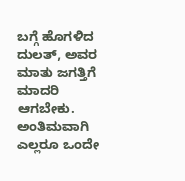ಬಗ್ಗೆ ಹೊಗಳಿದ ದುಲತ್, ಅವರ ಮಾತು ಜಗತ್ತಿಗೆ ಮಾದರಿ ಆಗಬೇಕು. ಅಂತಿಮವಾಗಿ ಎಲ್ಲರೂ ಒಂದೇ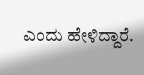ಎಂದು ಹೇಳಿದ್ದಾರೆ.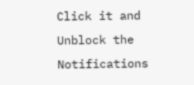Click it and Unblock the Notifications